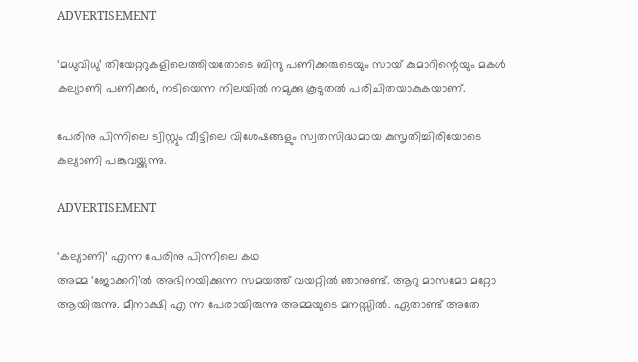ADVERTISEMENT

‘മധുവിധു’ തിയേറ്ററുകളിലെത്തിയതോടെ ബിന്ദു പണിക്കരുടെയും സായ് കുമാറിന്റെയും മകൾ കല്യാണി പണിക്കർ, നടിയെന്ന നിലയിൽ നമുക്കു കൂടുതൽ പരിചിതയാകുകയാണ്.

പേരിനു പിന്നിലെ ട്വിസ്റ്റും വീട്ടിലെ വിശേഷങ്ങളും സ്വതസിദ്ധമായ കുസൃതിച്ചിരിയോടെ കല്യാണി പങ്കുവയ്ക്കുന്നു.

ADVERTISEMENT

‘കല്യാണി’ എന്ന പേരിനു പിന്നിലെ കഥ
അമ്മ ‘ജോക്കറി’ൽ അഭിനയിക്കുന്ന സമയത്ത് വയറ്റിൽ ഞാനുണ്ട്. ആറു മാസമോ മറ്റോ ആയിരുന്നു. മീനാക്ഷി എ ന്ന പേരായിരുന്നു അമ്മയുടെ മനസ്സിൽ. ഏതാണ്ട് അതേ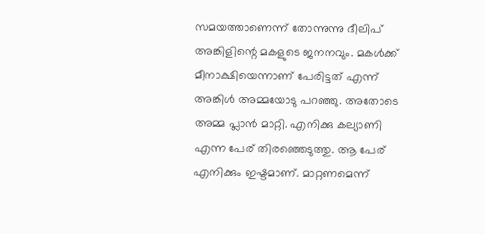സമയത്താണെന്ന് തോന്നുന്നു ദീലിപ് അങ്കിളിന്റെ മകളുടെ ജനനവും. മകൾക്ക്  മീനാക്ഷിയെന്നാണ് പേരിട്ടത് എന്ന് അങ്കിൾ അമ്മയോടു പറഞ്ഞു. അതോടെ അമ്മ പ്ലാൻ മാറ്റി. എനിക്കു കല്യാണി എന്ന പേര് തിരഞ്ഞെടുത്തു. ആ പേര് എനിക്കും ഇഷ്ടമാണ്. മാറ്റണമെന്ന്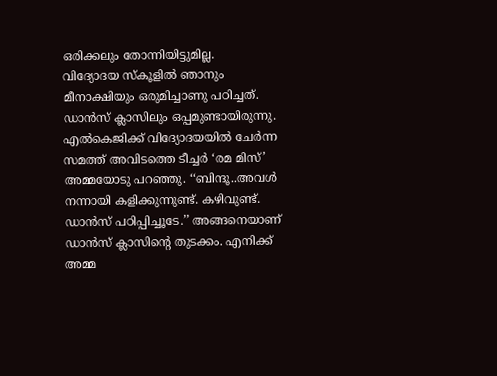ഒരിക്കലും തോന്നിയിട്ടുമില്ല.
വിദ്യോദയ സ്കൂളിൽ ഞാനും മീനാക്ഷിയും ഒരുമിച്ചാണു പഠിച്ചത്. ഡാൻസ് ക്ലാസിലും ഒപ്പമുണ്ടായിരുന്നു. എൽകെജിക്ക് വിദ്യോദയയിൽ ചേർന്ന സമത്ത് അവിടത്തെ ടീച്ചർ ‘രമ മിസ്’ അമ്മയോടു പറഞ്ഞു. ‘‘ബിന്ദൂ..അവൾ നന്നായി കളിക്കുന്നുണ്ട്. കഴിവുണ്ട്. ഡാൻസ് പഠിപ്പിച്ചൂടേ.’’ അങ്ങനെയാണ് ഡാൻസ് ക്ലാസിന്റെ തുടക്കം. എനിക്ക് അമ്മ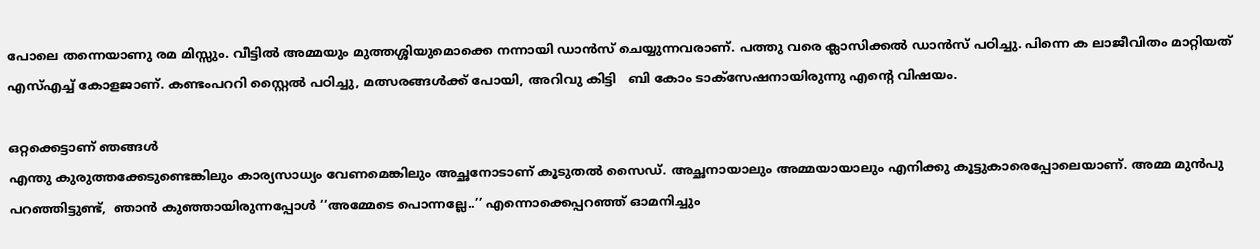പോലെ തന്നെയാണു രമ മിസ്സും. വീട്ടിൽ അമ്മയും മുത്തശ്ശിയുമൊക്കെ നന്നായി ഡാൻസ് ചെയ്യുന്നവരാണ്. പത്തു വരെ ക്ലാസിക്കൽ ഡാൻസ് പഠിച്ചു. പിന്നെ ക ലാജീവിതം മാറ്റിയത് എസ്എച്ച് കോളജാണ്. കണ്ടംപററി സ്റ്റൈൽ പഠിച്ചു, മത്സരങ്ങൾക്ക് പോയി, അറിവു കിട്ടി   ബി കോം ടാക്സേഷനായിരുന്നു എന്റെ വിഷയം.

ഒറ്റക്കെട്ടാണ് ഞങ്ങൾ
എന്തു കുരുത്തക്കേടുണ്ടെങ്കിലും കാര്യസാധ്യം വേണമെങ്കിലും അച്ഛനോടാണ് കൂടുതൽ സൈഡ്. അച്ഛനായാലും അമ്മയായാലും എനിക്കു കൂട്ടുകാരെപ്പോലെയാണ്. അമ്മ മുൻപു  പറഞ്ഞിട്ടുണ്ട്,  ഞാൻ കുഞ്ഞായിരുന്നപ്പോൾ ‘‘അമ്മേടെ പൊന്നല്ലേ..’’ എന്നൊക്കെപ്പറഞ്ഞ് ഓമനിച്ചും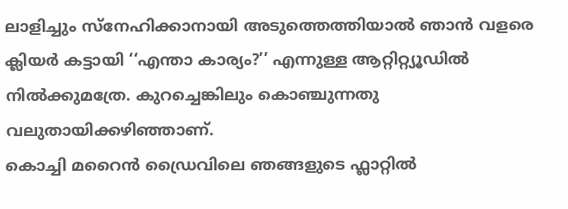ലാളിച്ചും സ്നേഹിക്കാനായി അടുത്തെത്തിയാൽ ഞാൻ വളരെ ക്ലിയർ കട്ടായി ‘‘എന്താ കാര്യം?’’ എന്നുള്ള ആറ്റിറ്റ്യൂഡിൽ നിൽക്കുമത്രേ. കുറച്ചെങ്കിലും കൊഞ്ചുന്നതു വലുതായിക്കഴിഞ്ഞാണ്.
കൊച്ചി മറൈൻ ഡ്രൈവിലെ ഞങ്ങളുടെ ഫ്ലാറ്റില്‍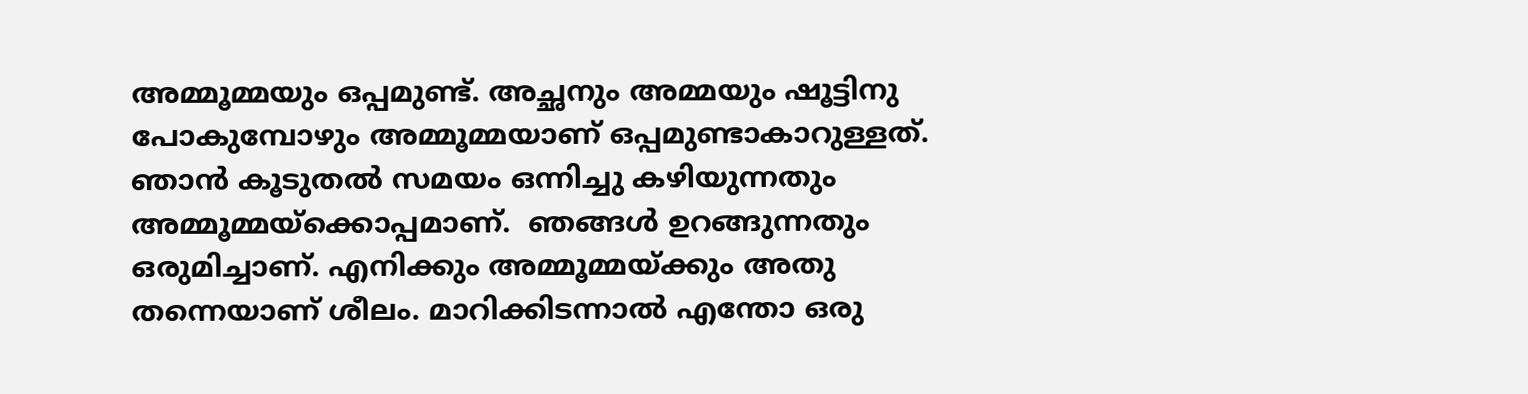അമ്മൂമ്മയും ഒപ്പമുണ്ട്. അച്ഛനും അമ്മയും ഷൂട്ടിനു പോകുമ്പോഴും അമ്മൂമ്മയാണ് ഒപ്പമുണ്ടാകാറുള്ളത്.
ഞാൻ കൂടുതൽ സമയം ഒന്നിച്ചു കഴിയുന്നതും അമ്മൂമ്മയ്ക്കൊപ്പമാണ്.  ഞങ്ങൾ ഉറങ്ങുന്നതും ഒരുമിച്ചാണ്. എനിക്കും അമ്മൂമ്മയ്ക്കും അതു തന്നെയാണ് ശീലം. മാറിക്കിടന്നാൽ എന്തോ ഒരു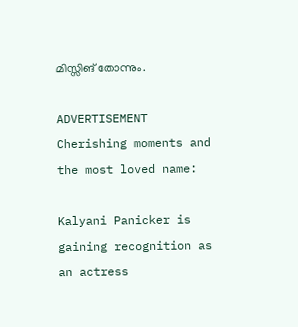മിസ്സിങ് തോന്നും.

ADVERTISEMENT
Cherishing moments and the most loved name:

Kalyani Panicker is gaining recognition as an actress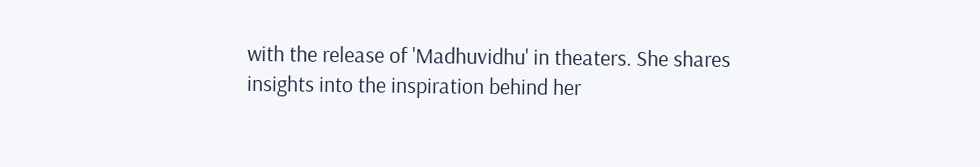with the release of 'Madhuvidhu' in theaters. She shares insights into the inspiration behind her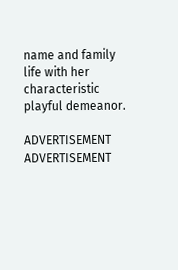name and family life with her characteristic playful demeanor.

ADVERTISEMENT
ADVERTISEMENT